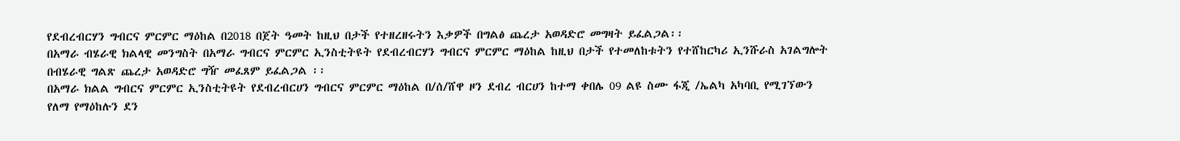የደብረብርሃን ግብርና ምርምር ማዕከል በ2018 በጀት ዓመት ከዚህ በታች የተዘረዘሩትን እቃዎች በግልፅ ጨረታ አወዳድሮ መግዛት ይፈልጋል፡፡
በአማራ ብሄራዊ ክልላዊ መንግስት በአማራ ግብርና ምርምር ኢንስቲትዩት የደብረብርሃን ግብርና ምርምር ማዕከል ከዚህ በታች የተመለከቱትን የተሸከርካሪ ኢንሹራስ አገልግሎት በብሄራዊ ግልጽ ጨረታ አወዳድሮ ግዥ መፈጸም ይፈልጋል ፡፡
በአማራ ክልል ግብርና ምርምር ኢንስቲትዩት የደብረብርሀን ግብርና ምርምር ማዕከል በ/ሰ/ሸዋ ዞን ደብረ ብርሀን ከተማ ቀበሌ 09 ልዩ ስሙ ፋጂ /ኤልካ አካባቢ የሚገኘውን የለማ የማዕከሉን ደን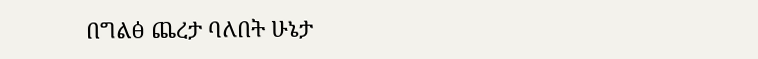በግልፅ ጨረታ ባለበት ሁኔታ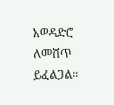አወዳድሮ ለመሸጥ ይፈልጋል።